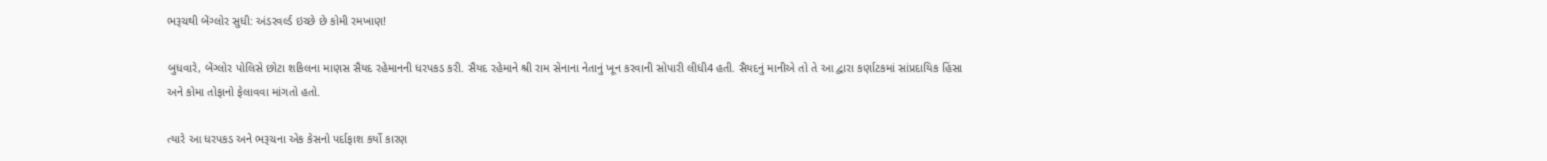ભરૂચથી બેંગ્લોર સુધી: અંડરવર્લ્ડ ઇચ્છે છે કોમી રમખાણ!

બુધવારે, બેંગ્લોર પોલિસે છોટા શકિલના માણસ સૈયદ રહેમાનની ધરપકડ કરી. સૈયદ રહેમાને શ્રી રામ સેનાના નેતાનું ખૂન કરવાની સોપારી લીધી4 હતી. સૈયદનું માનીએ તો તે આ દ્વારા કર્ણાટકમાં સાંપ્રદાયિક હિંસા અને કોમા તોફાનો ફેલાવવા માંગતો હતો.

ત્યારે આ ધરપકડ અને ભરૂચના એક કેસનો પર્દાફાશ કર્યો કારણ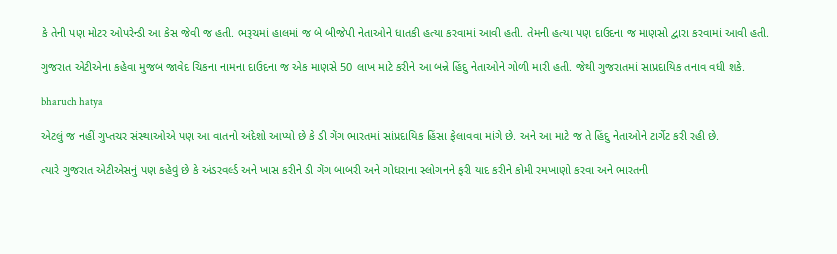કે તેની પણ મોટર ઓપરેન્ડી આ કેસ જેવી જ હતી. ભરૂચમાં હાલમાં જ બે બીજેપી નેતાઓને ધાતકી હત્યા કરવામાં આવી હતી. તેમની હત્યા પણ દાઉદના જ માણસો દ્વારા કરવામાં આવી હતી.

ગુજરાત એટીએના કહેવા મુજબ જાવેદ ચિકના નામના દાઉદના જ એક માણસે 50 લાખ માટે કરીને આ બન્ને હિંદુ નેતાઓને ગોળી મારી હતી. જેથી ગુજરાતમાં સાપ્રદાયિક તનાવ વધી શકે.

bharuch hatya

એટલું જ નહીં ગુપ્તચર સંસ્થાઓએ પણ આ વાતનો અંદેશો આપ્યો છે કે ડી ગેંગ ભારતમાં સાંપ્રદાયિક હિંસા ફેલાવવા માંગે છે. અને આ માટે જ તે હિંદુ નેતાઓને ટાર્ગેટ કરી રહી છે.

ત્યારે ગુજરાત એટીએસનું પણ કહેવું છે કે અંડરવર્લ્ડ અને ખાસ કરીને ડી ગેંગ બાબરી અને ગોધરાના સ્લોગનને ફરી યાદ કરીને કોમી રમખાણો કરવા અને ભારતની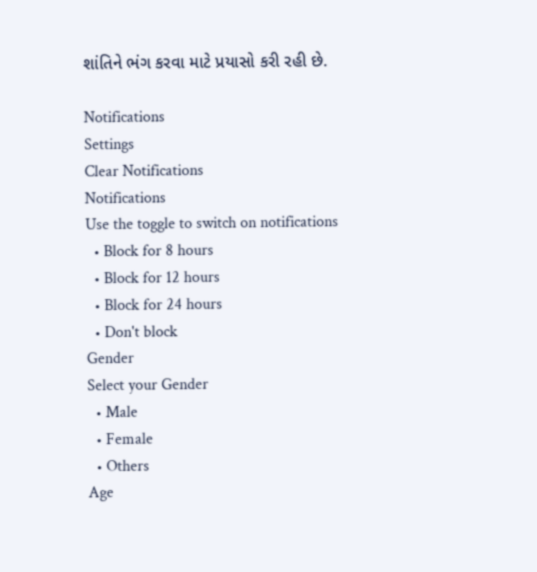શાંતિને ભંગ કરવા માટે પ્રયાસો કરી રહી છે.

Notifications
Settings
Clear Notifications
Notifications
Use the toggle to switch on notifications
  • Block for 8 hours
  • Block for 12 hours
  • Block for 24 hours
  • Don't block
Gender
Select your Gender
  • Male
  • Female
  • Others
Age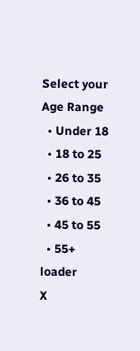Select your Age Range
  • Under 18
  • 18 to 25
  • 26 to 35
  • 36 to 45
  • 45 to 55
  • 55+
loader
X